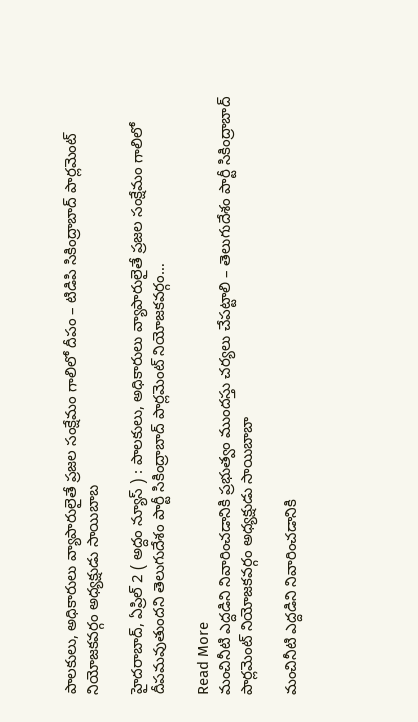పాలకులు, అధికారులు వ్యాపారులైతే ప్రజల సంక్షేమం గాలిలో దీపం – టిడిపి సికింద్రాబాద్ పార్ల‌మెంట్ నియోజ‌క‌వ‌ర్గం అధ్య‌క్షుడు సాయిబాబ

హైదరాబాద్, ఏప్రిల్ 2 ( అద్దం న్యూస్ ) : పాలకులు, అధికారులు వ్యాపారులైతే ప్రజల సంక్షేమం గాలిలో దీపమవుతుందని తెలుగుదేశం పార్టీ సికింద్రాబాద్ పార్ల‌మెంట్ నియోజ‌క‌వ‌ర్గం…

Read More
మంచినీటి ఎద్ద‌డిని నివారించడానికి ప్రభుత్వం ముందస్తు చర్యలు చేపట్టాలి – తెలుగుదేశం పార్టీ సికింద్రాబాద్ పార్ల‌మెంట్ నియోజ‌క‌వ‌ర్గం అధ్య‌క్షుడు సాయిబాబా

మంచినీటి ఎద్ద‌డిని నివారించడానికి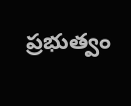ప్రభుత్వం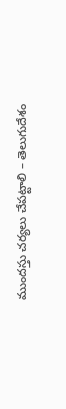ముందస్తు చర్యలు చేపట్టాలి – తెలుగుదేశం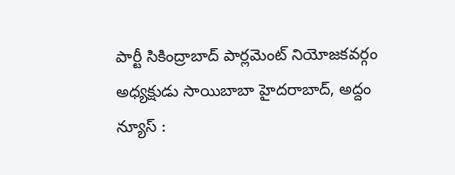పార్టీ సికింద్రాబాద్ పార్ల‌మెంట్ నియోజ‌క‌వ‌ర్గం అధ్య‌క్షుడు సాయిబాబా హైదరాబాద్, అద్దం న్యూస్ :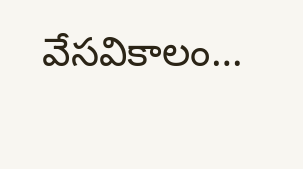వేసవికాలం…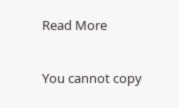Read More

You cannot copy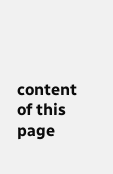content of this page